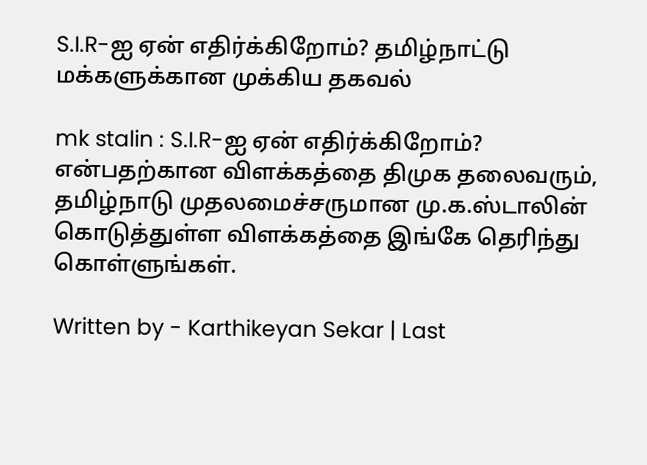S.I.R-ஐ ஏன் எதிர்க்கிறோம்? தமிழ்நாட்டு மக்களுக்கான முக்கிய தகவல்

mk stalin : S.I.R-ஐ ஏன் எதிர்க்கிறோம்? என்பதற்கான விளக்கத்தை திமுக தலைவரும், தமிழ்நாடு முதலமைச்சருமான மு.க.ஸ்டாலின் கொடுத்துள்ள விளக்கத்தை இங்கே தெரிந்து கொள்ளுங்கள்.

Written by - Karthikeyan Sekar | Last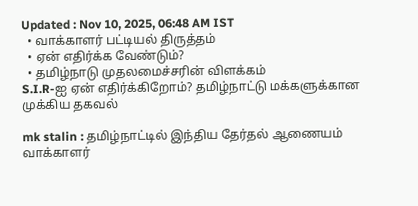Updated : Nov 10, 2025, 06:48 AM IST
  • வாக்காளர் பட்டியல் திருத்தம்
  • ஏன் எதிர்க்க வேண்டும்?
  • தமிழ்நாடு முதலமைச்சரின் விளக்கம்
S.I.R-ஐ ஏன் எதிர்க்கிறோம்? தமிழ்நாட்டு மக்களுக்கான முக்கிய தகவல்

mk stalin : தமிழ்நாட்டில் இந்திய தேர்தல் ஆணையம் வாக்காளர்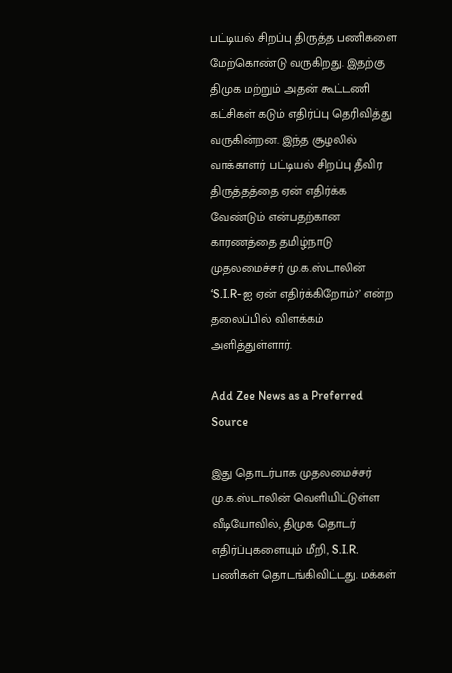பட்டியல் சிறப்பு திருத்த பணிகளை மேற்கொண்டு வருகிறது. இதற்கு திமுக மற்றும் அதன் கூட்டணி கட்சிகள் கடும் எதிர்ப்பு தெரிவித்து வருகின்றன. இந்த சூழலில் வாக்காளர் பட்டியல் சிறப்பு தீவிர திருத்தத்தை ஏன் எதிர்க்க வேண்டும் என்பதற்கான காரணத்தை தமிழ்நாடு முதலமைச்சர் மு.க.ஸ்டாலின் ‘S.I.R-ஐ ஏன் எதிர்க்கிறோம்?’ என்ற தலைப்பில் விளக்கம் அளித்துள்ளார்.

Add Zee News as a Preferred Source

இது தொடர்பாக முதலமைச்சர் மு.க.ஸ்டாலின் வெளியிட்டுள்ள வீடியோவில், திமுக தொடர் எதிர்ப்புகளையும் மீறி, S.I.R. பணிகள் தொடங்கிவிட்டது. மக்கள்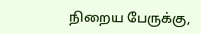நிறைய பேருக்கு,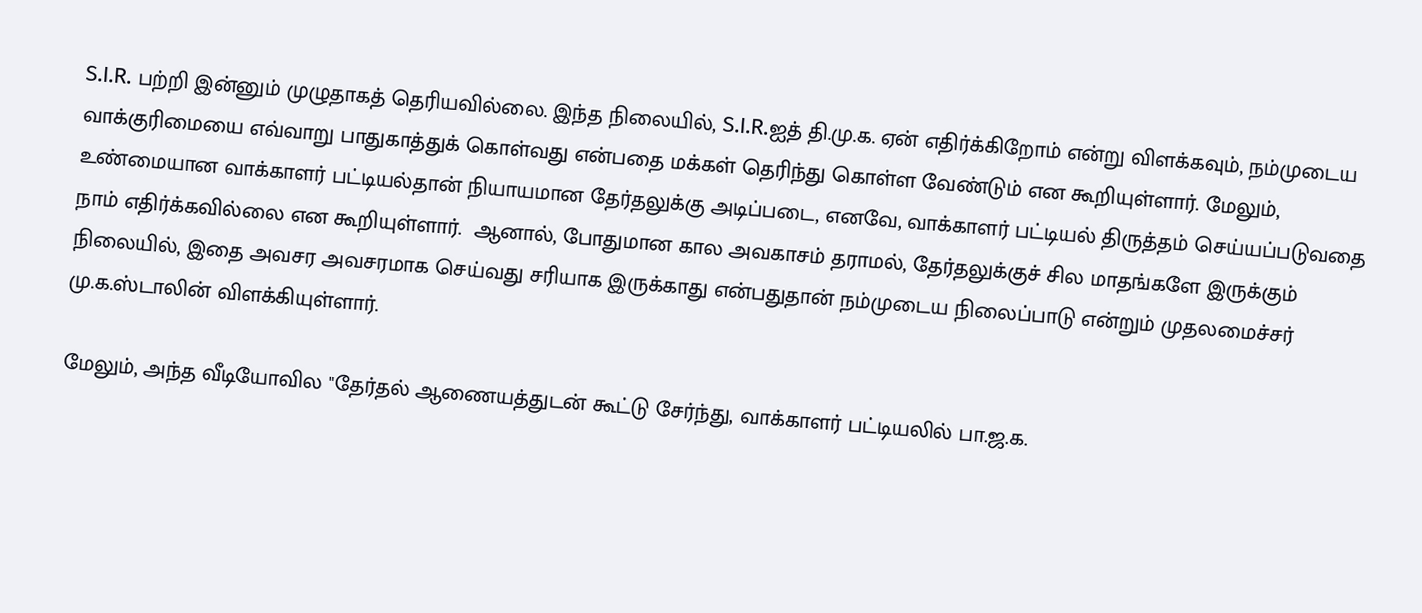S.I.R. பற்றி இன்னும் முழுதாகத் தெரியவில்லை. இந்த நிலையில், S.I.R.ஐத் தி.மு.க. ஏன் எதிர்க்கிறோம் என்று விளக்கவும், நம்முடைய வாக்குரிமையை எவ்வாறு பாதுகாத்துக் கொள்வது என்பதை மக்கள் தெரிந்து கொள்ள வேண்டும் என கூறியுள்ளார். மேலும், உண்மையான வாக்காளர் பட்டியல்தான் நியாயமான தேர்தலுக்கு அடிப்படை, எனவே, வாக்காளர் பட்டியல் திருத்தம் செய்யப்படுவதை நாம் எதிர்க்கவில்லை என கூறியுள்ளார்.  ஆனால், போதுமான கால அவகாசம் தராமல், தேர்தலுக்குச் சில மாதங்களே இருக்கும் நிலையில், இதை அவசர அவசரமாக செய்வது சரியாக இருக்காது என்பதுதான் நம்முடைய நிலைப்பாடு என்றும் முதலமைச்சர் மு.க.ஸ்டாலின் விளக்கியுள்ளார்.

மேலும், அந்த வீடியோவில "தேர்தல் ஆணையத்துடன் கூட்டு சேர்ந்து, வாக்காளர் பட்டியலில் பா.ஜ.க.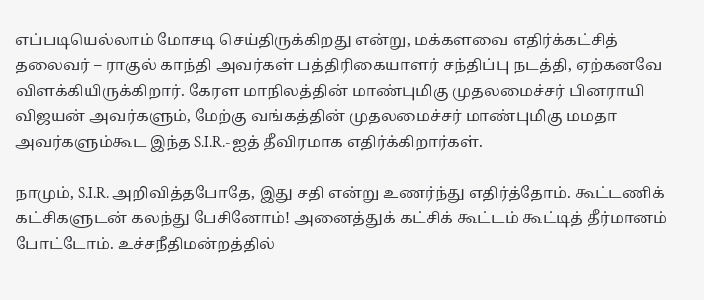எப்படியெல்லாம் மோசடி செய்திருக்கிறது என்று, மக்களவை எதிர்க்கட்சித் தலைவர் – ராகுல் காந்தி அவர்கள் பத்திரிகையாளர் சந்திப்பு நடத்தி, ஏற்கனவே விளக்கியிருக்கிறார். கேரள மாநிலத்தின் மாண்புமிகு முதலமைச்சர் பினராயி விஜயன் அவர்களும், மேற்கு வங்கத்தின் முதலமைச்சர் மாண்புமிகு மமதா அவர்களும்கூட இந்த S.I.R.-ஐத் தீவிரமாக எதிர்க்கிறார்கள்.

நாமும், S.I.R. அறிவித்தபோதே, இது சதி என்று உணர்ந்து எதிர்த்தோம். கூட்டணிக் கட்சிகளுடன் கலந்து பேசினோம்! அனைத்துக் கட்சிக் கூட்டம் கூட்டித் தீர்மானம் போட்டோம். உச்சநீதிமன்றத்தில்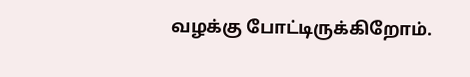வழக்கு போட்டிருக்கிறோம்.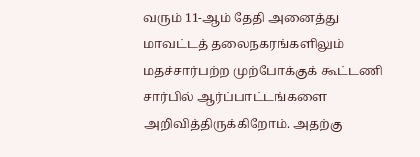வரும் 11-ஆம் தேதி அனைத்து மாவட்டத் தலைநகரங்களிலும் மதச்சார்பற்ற முற்போக்குக் கூட்டணி சார்பில் ஆர்ப்பாட்டங்களை அறிவித்திருக்கிறோம். அதற்கு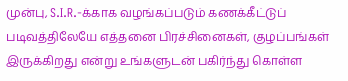முன்பு, S.I.R.-க்காக வழங்கப்படும் கணக்கீட்டுப் படிவத்திலேயே எத்தனை பிரச்சினைகள், குழப்பங்கள் இருக்கிறது என்று உங்களுடன் பகிர்ந்து கொள்ள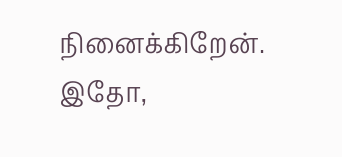நினைக்கிறேன். இதோ,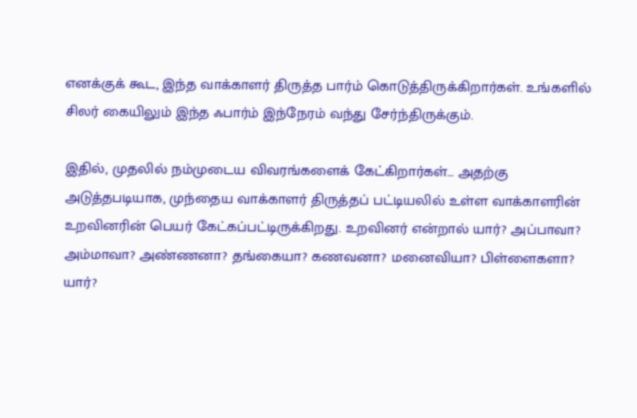எனக்குக் கூட, இந்த வாக்காளர் திருத்த பார்ம் கொடுத்திருக்கிறார்கள். உங்களில் சிலர் கையிலும் இந்த ஃபார்ம் இந்நேரம் வந்து சேர்ந்திருக்கும்.

இதில், முதலில் நம்முடைய விவரங்களைக் கேட்கிறார்கள்... அதற்கு அடுத்தபடியாக, முந்தைய வாக்காளர் திருத்தப் பட்டியலில் உள்ள வாக்காளரின் உறவினரின் பெயர் கேட்கப்பட்டிருக்கிறது. உறவினர் என்றால் யார்? அப்பாவா? அம்மாவா? அண்ணனா? தங்கையா? கணவனா? மனைவியா? பிள்ளைகளா? யார்?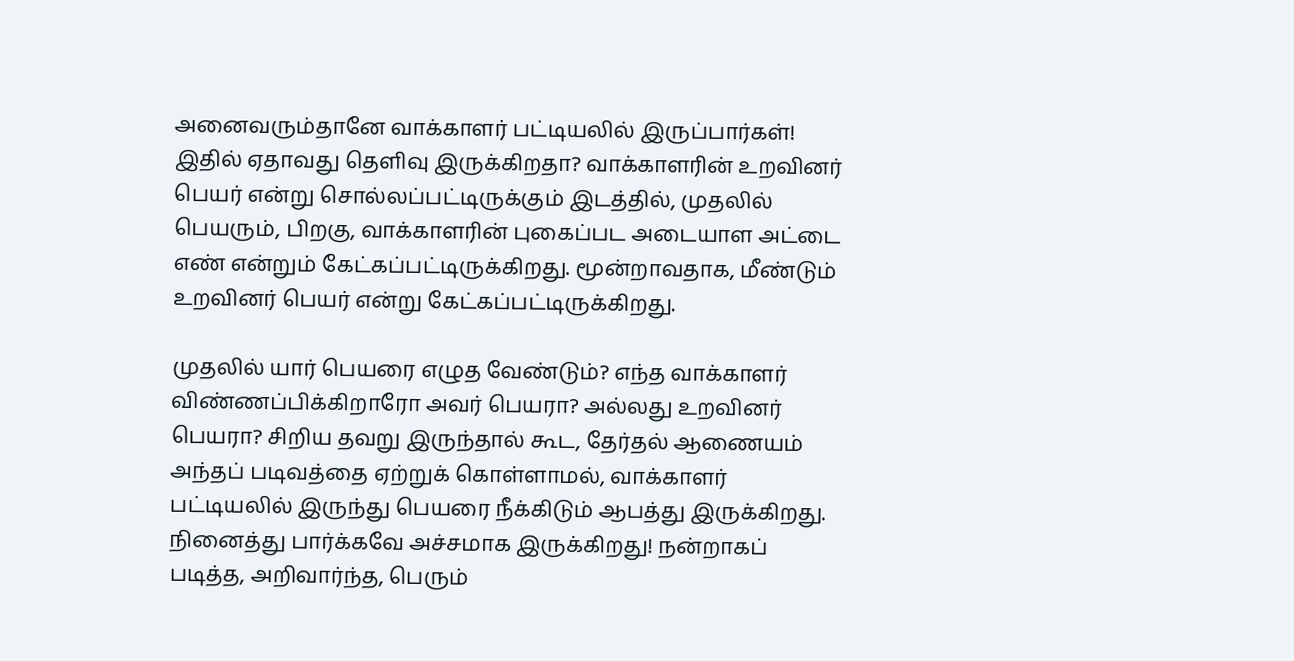அனைவரும்தானே வாக்காளர் பட்டியலில் இருப்பார்கள்! இதில் ஏதாவது தெளிவு இருக்கிறதா? வாக்காளரின் உறவினர் பெயர் என்று சொல்லப்பட்டிருக்கும் இடத்தில், முதலில் பெயரும், பிறகு, வாக்காளரின் புகைப்பட அடையாள அட்டை எண் என்றும் கேட்கப்பட்டிருக்கிறது. மூன்றாவதாக, மீண்டும் உறவினர் பெயர் என்று கேட்கப்பட்டிருக்கிறது.

முதலில் யார் பெயரை எழுத வேண்டும்? எந்த வாக்காளர் விண்ணப்பிக்கிறாரோ அவர் பெயரா? அல்லது உறவினர் பெயரா? சிறிய தவறு இருந்தால் கூட, தேர்தல் ஆணையம் அந்தப் படிவத்தை ஏற்றுக் கொள்ளாமல், வாக்காளர் பட்டியலில் இருந்து பெயரை நீக்கிடும் ஆபத்து இருக்கிறது. நினைத்து பார்க்கவே அச்சமாக இருக்கிறது! நன்றாகப் படித்த, அறிவார்ந்த, பெரும்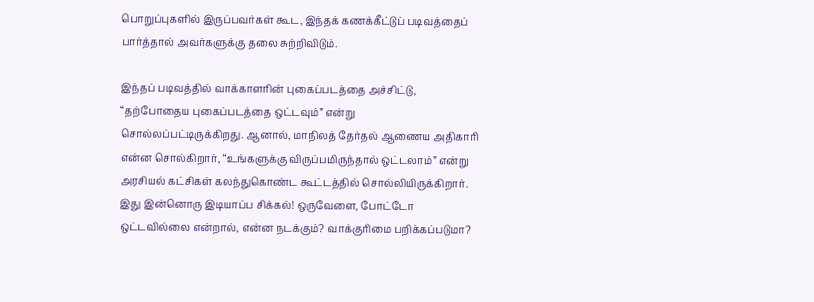பொறுப்புகளில் இருப்பவர்கள் கூட, இந்தக் கணக்கீட்டுப் படிவத்தைப் பார்த்தால் அவர்களுக்கு தலை சுற்றிவிடும்.

இந்தப் படிவத்தில் வாக்காளரின் புகைப்படத்தை அச்சிட்டு, “தற்போதைய புகைப்படத்தை ஒட்டவும்” என்று சொல்லப்பட்டிருக்கிறது. ஆனால், மாநிலத் தேர்தல் ஆணைய அதிகாரி என்ன சொல்கிறார், “உங்களுக்கு விருப்பமிருந்தால் ஒட்டலாம்” என்று அரசியல் கட்சிகள் கலந்துகொண்ட கூட்டத்தில் சொல்லியிருக்கிறார். இது இன்னொரு இடியாப்ப சிக்கல்! ஒருவேளை, போட்டோ ஒட்டவில்லை என்றால், என்ன நடக்கும்? வாக்குரிமை பறிக்கப்படுமா?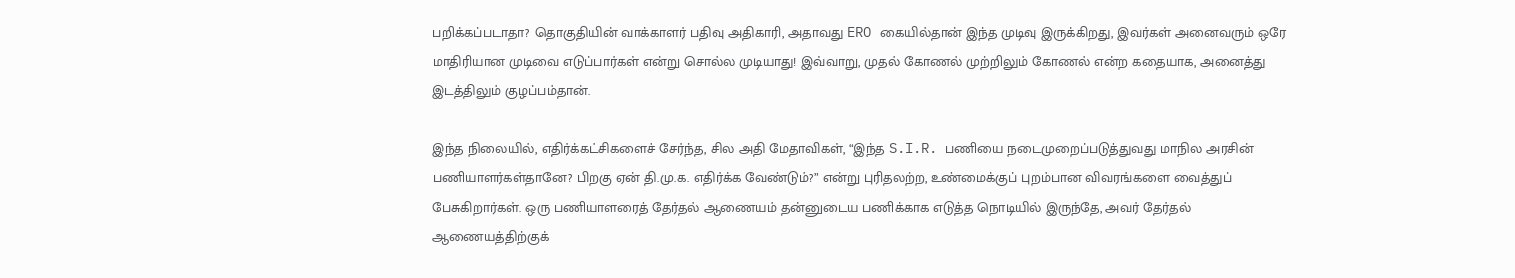பறிக்கப்படாதா? தொகுதியின் வாக்காளர் பதிவு அதிகாரி, அதாவது ERO கையில்தான் இந்த முடிவு இருக்கிறது, இவர்கள் அனைவரும் ஒரே மாதிரியான முடிவை எடுப்பார்கள் என்று சொல்ல முடியாது! இவ்வாறு, முதல் கோணல் முற்றிலும் கோணல் என்ற கதையாக, அனைத்து இடத்திலும் குழப்பம்தான்.

இந்த நிலையில், எதிர்க்கட்சிகளைச் சேர்ந்த, சில அதி மேதாவிகள், “இந்த S.I.R. பணியை நடைமுறைப்படுத்துவது மாநில அரசின் பணியாளர்கள்தானே? பிறகு ஏன் தி.மு.க. எதிர்க்க வேண்டும்?” என்று புரிதலற்ற, உண்மைக்குப் புறம்பான விவரங்களை வைத்துப் பேசுகிறார்கள். ஒரு பணியாளரைத் தேர்தல் ஆணையம் தன்னுடைய பணிக்காக எடுத்த நொடியில் இருந்தே, அவர் தேர்தல் ஆணையத்திற்குக்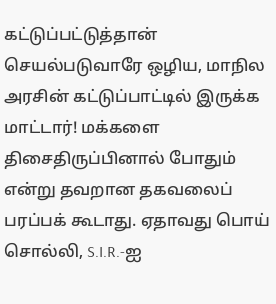கட்டுப்பட்டுத்தான் செயல்படுவாரே ஒழிய, மாநில அரசின் கட்டுப்பாட்டில் இருக்க மாட்டார்! மக்களை திசைதிருப்பினால் போதும் என்று தவறான தகவலைப் பரப்பக் கூடாது. ஏதாவது பொய் சொல்லி, S.I.R.-ஐ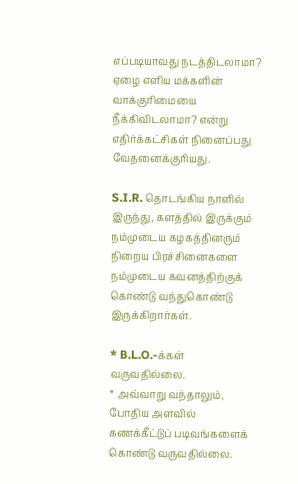எப்படியாவது நடத்திடலாமா? ஏழை எளிய மக்களின் வாக்குரிமையை நீக்கிவிடலாமா? என்று எதிர்க்கட்சிகள் நினைப்பது வேதனைக்குரியது.

S.I.R. தொடங்கிய நாளில் இருந்து, களத்தில் இருக்கும் நம்முடைய கழகத்தினரும் நிறைய பிரச்சினைகளை நம்முடைய கவனத்திற்குக் கொண்டு வந்துகொண்டு இருக்கிறார்கள்.

* B.L.O.-க்கள் வருவதில்லை.
* அவ்வாறு வந்தாலும், போதிய அளவில் கணக்கீட்டுப் படிவங்களைக் கொண்டு வருவதில்லை.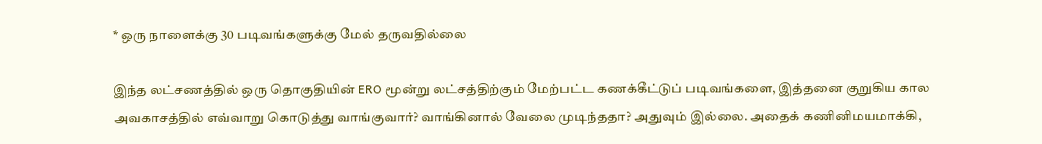* ஒரு நாளைக்கு 30 படிவங்களுக்கு மேல் தருவதில்லை

இந்த லட்சணத்தில் ஒரு தொகுதியின் ERO மூன்று லட்சத்திற்கும் மேற்பட்ட கணக்கீட்டுப் படிவங்களை, இத்தனை குறுகிய கால அவகாசத்தில் எவ்வாறு கொடுத்து வாங்குவார்? வாங்கினால் வேலை முடிந்ததா? அதுவும் இல்லை. அதைக் கணினிமயமாக்கி,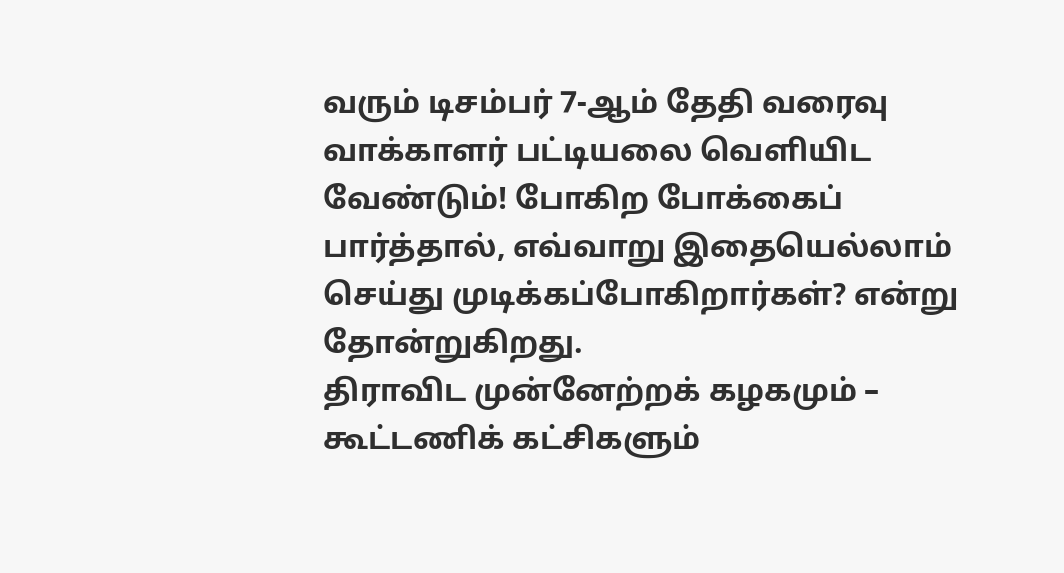வரும் டிசம்பர் 7-ஆம் தேதி வரைவு வாக்காளர் பட்டியலை வெளியிட வேண்டும்! போகிற போக்கைப் பார்த்தால், எவ்வாறு இதையெல்லாம் செய்து முடிக்கப்போகிறார்கள்? என்று தோன்றுகிறது.
திராவிட முன்னேற்றக் கழகமும் – கூட்டணிக் கட்சிகளும்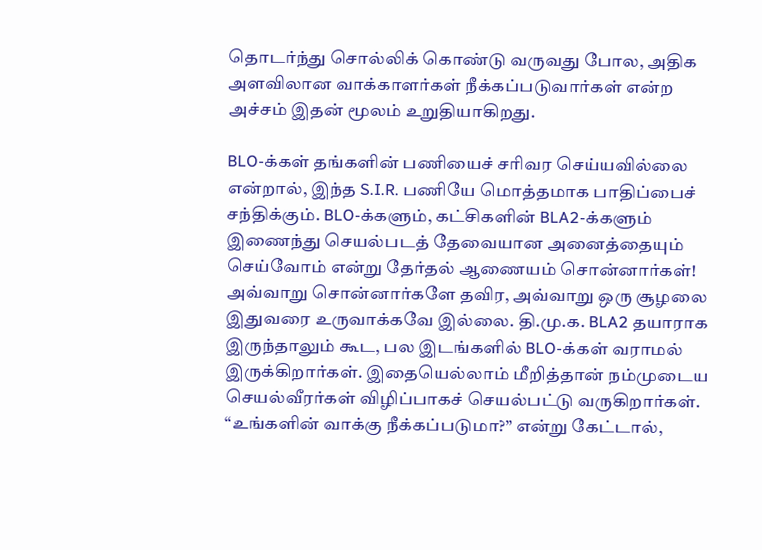தொடர்ந்து சொல்லிக் கொண்டு வருவது போல, அதிக அளவிலான வாக்காளர்கள் நீக்கப்படுவார்கள் என்ற அச்சம் இதன் மூலம் உறுதியாகிறது.

BLO-க்கள் தங்களின் பணியைச் சரிவர செய்யவில்லை என்றால், இந்த S.I.R. பணியே மொத்தமாக பாதிப்பைச் சந்திக்கும். BLO-க்களும், கட்சிகளின் BLA2-க்களும் இணைந்து செயல்படத் தேவையான அனைத்தையும் செய்வோம் என்று தேர்தல் ஆணையம் சொன்னார்கள்! அவ்வாறு சொன்னார்களே தவிர, அவ்வாறு ஒரு சூழலை இதுவரை உருவாக்கவே இல்லை. தி.மு.க. BLA2 தயாராக இருந்தாலும் கூட, பல இடங்களில் BLO-க்கள் வராமல் இருக்கிறார்கள். இதையெல்லாம் மீறித்தான் நம்முடைய செயல்வீரர்கள் விழிப்பாகச் செயல்பட்டு வருகிறார்கள். “உங்களின் வாக்கு நீக்கப்படுமா?” என்று கேட்டால்,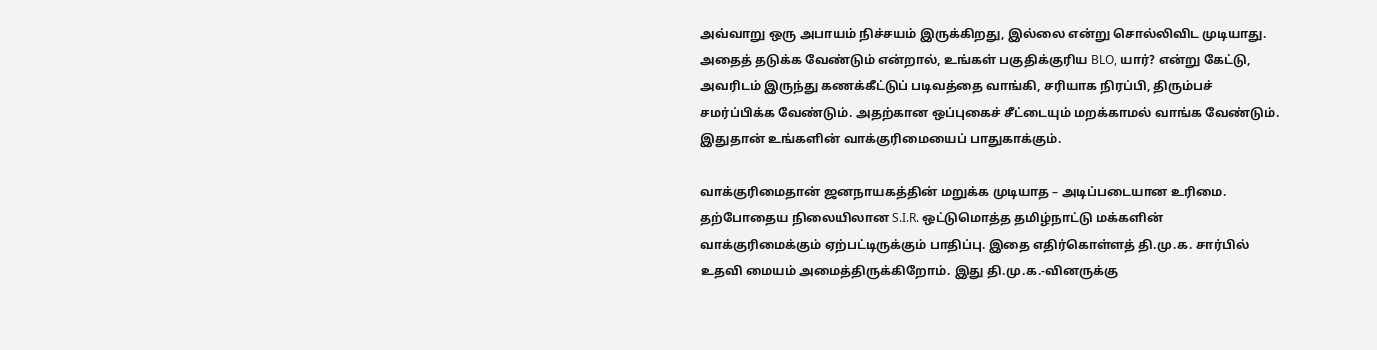அவ்வாறு ஒரு அபாயம் நிச்சயம் இருக்கிறது, இல்லை என்று சொல்லிவிட முடியாது. அதைத் தடுக்க வேண்டும் என்றால், உங்கள் பகுதிக்குரிய BLO, யார்? என்று கேட்டு, அவரிடம் இருந்து கணக்கீட்டுப் படிவத்தை வாங்கி, சரியாக நிரப்பி, திரும்பச் சமர்ப்பிக்க வேண்டும். அதற்கான ஒப்புகைச் சீட்டையும் மறக்காமல் வாங்க வேண்டும். இதுதான் உங்களின் வாக்குரிமையைப் பாதுகாக்கும்.

வாக்குரிமைதான் ஜனநாயகத்தின் மறுக்க முடியாத – அடிப்படையான உரிமை. தற்போதைய நிலையிலான S.I.R. ஒட்டுமொத்த தமிழ்நாட்டு மக்களின் வாக்குரிமைக்கும் ஏற்பட்டிருக்கும் பாதிப்பு. இதை எதிர்கொள்ளத் தி.மு.க. சார்பில் உதவி மையம் அமைத்திருக்கிறோம். இது தி.மு.க.-வினருக்கு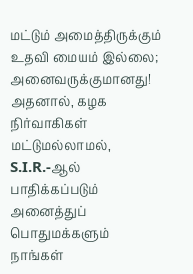மட்டும் அமைத்திருக்கும் உதவி மையம் இல்லை; அனைவருக்குமானது! அதனால், கழக நிர்வாகிகள் மட்டுமல்லாமல், S.I.R.-ஆல் பாதிக்கப்படும் அனைத்துப் பொதுமக்களும் நாங்கள்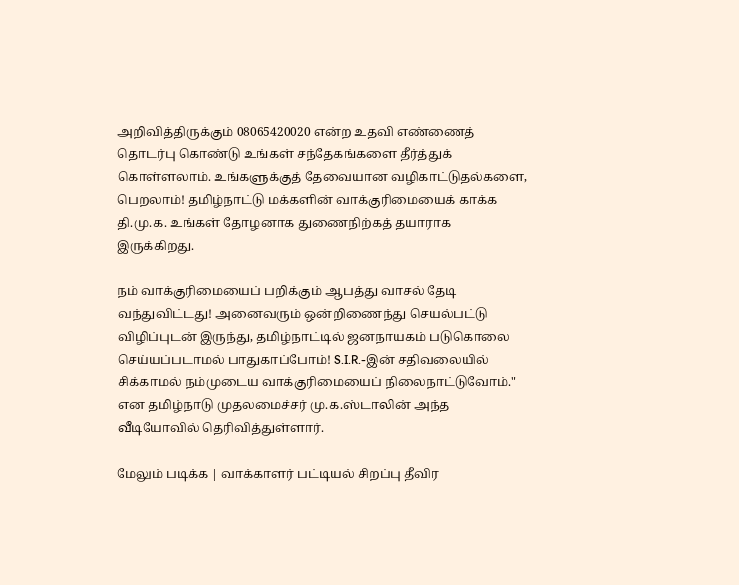அறிவித்திருக்கும் 08065420020 என்ற உதவி எண்ணைத் தொடர்பு கொண்டு உங்கள் சந்தேகங்களை தீர்த்துக் கொள்ளலாம். உங்களுக்குத் தேவையான வழிகாட்டுதல்களை, பெறலாம்! தமிழ்நாட்டு மக்களின் வாக்குரிமையைக் காக்க தி.மு.க. உங்கள் தோழனாக துணைநிற்கத் தயாராக இருக்கிறது.

நம் வாக்குரிமையைப் பறிக்கும் ஆபத்து வாசல் தேடி வந்துவிட்டது! அனைவரும் ஒன்றிணைந்து செயல்பட்டு விழிப்புடன் இருந்து, தமிழ்நாட்டில் ஜனநாயகம் படுகொலை செய்யப்படாமல் பாதுகாப்போம்! S.I.R.-இன் சதிவலையில் சிக்காமல் நம்முடைய வாக்குரிமையைப் நிலைநாட்டுவோம்." என தமிழ்நாடு முதலமைச்சர் மு.க.ஸ்டாலின் அந்த வீடியோவில் தெரிவித்துள்ளார்.

மேலும் படிக்க | வாக்காளர் பட்டியல் சிறப்பு தீவிர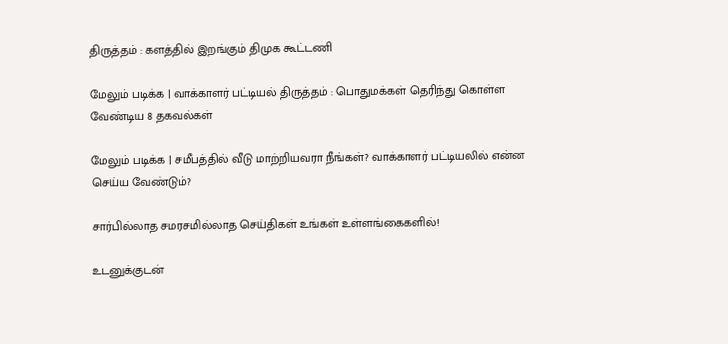திருத்தம் : களத்தில் இறங்கும் திமுக கூட்டணி

மேலும் படிக்க | வாக்காளர் பட்டியல் திருத்தம் : பொதுமக்கள் தெரிந்து கொள்ள வேண்டிய 8 தகவல்கள்

மேலும் படிக்க | சமீபத்தில் வீடு மாற்றியவரா நீங்கள்? வாக்காளர் பட்டியலில் என்ன செய்ய வேண்டும்?

சார்பில்லாத சமரசமில்லாத செய்திகள் உங்கள் உள்ளங்கைகளில்!

உடனுக்குடன்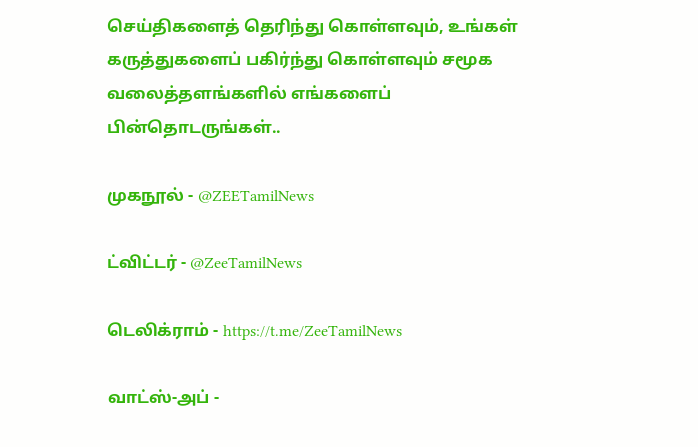செய்திகளைத் தெரிந்து கொள்ளவும், உங்கள் கருத்துகளைப் பகிர்ந்து கொள்ளவும் சமூக வலைத்தளங்களில் எங்களைப் பின்தொடருங்கள்..

முகநூல் - @ZEETamilNews

ட்விட்டர் - @ZeeTamilNews

டெலிக்ராம் - https://t.me/ZeeTamilNews

வாட்ஸ்-அப் -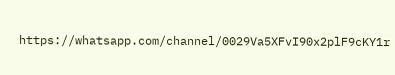https://whatsapp.com/channel/0029Va5XFvI90x2plF9cKY1r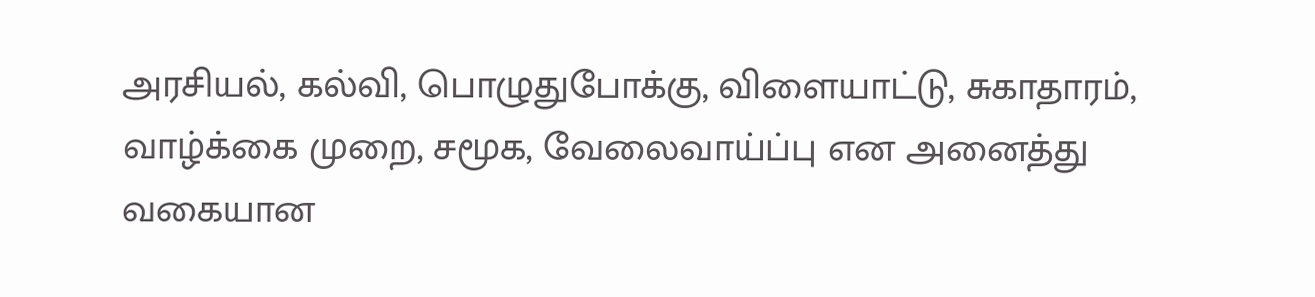அரசியல், கல்வி, பொழுதுபோக்கு, விளையாட்டு, சுகாதாரம், வாழ்க்கை முறை, சமூக, வேலைவாய்ப்பு என அனைத்து வகையான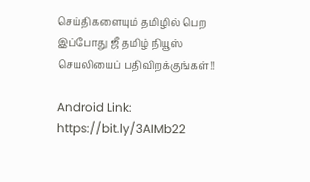செய்திகளையும் தமிழில் பெற இப்போது ஜீ தமிழ் நியூஸ் செயலியைப் பதிவிறக்குங்கள்!!

Android Link: https://bit.ly/3AIMb22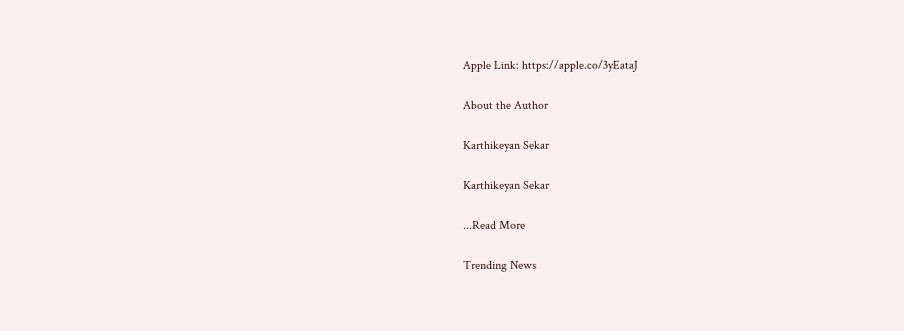Apple Link: https://apple.co/3yEataJ

About the Author

Karthikeyan Sekar

Karthikeyan Sekar

...Read More

Trending News